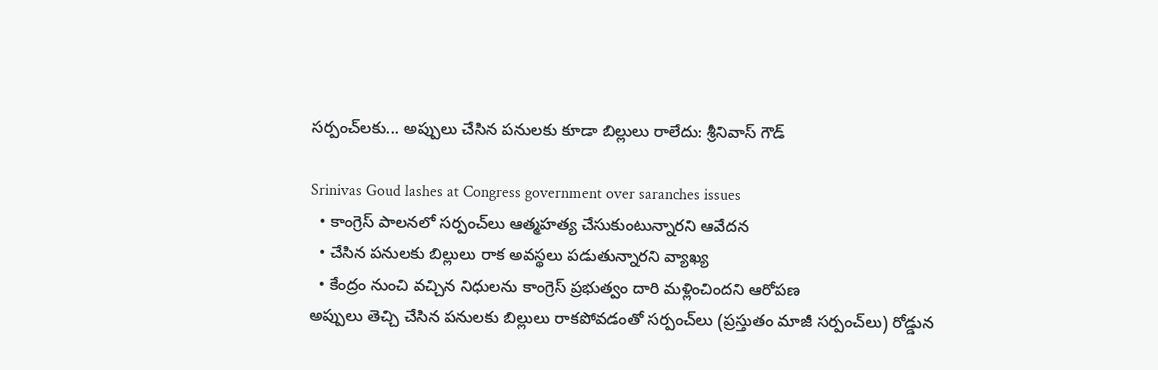సర్పంచ్‌లకు... అప్పులు చేసిన పనులకు కూడా బిల్లులు రాలేదు: శ్రీనివాస్ గౌడ్

Srinivas Goud lashes at Congress government over saranches issues
  • కాంగ్రెస్ పాలనలో సర్పంచ్‌లు ఆత్మహత్య చేసుకుంటున్నారని ఆవేదన
  • చేసిన పనులకు బిల్లులు రాక అవస్థలు పడుతున్నారని వ్యాఖ్య
  • కేంద్రం నుంచి వచ్చిన నిధులను కాంగ్రెస్ ప్రభుత్వం దారి మళ్లించిందని ఆరోపణ
అప్పులు తెచ్చి చేసిన పనులకు బిల్లులు రాకపోవడంతో సర్పంచ్‌లు (ప్రస్తుతం మాజీ సర్పంచ్‌లు) రోడ్డున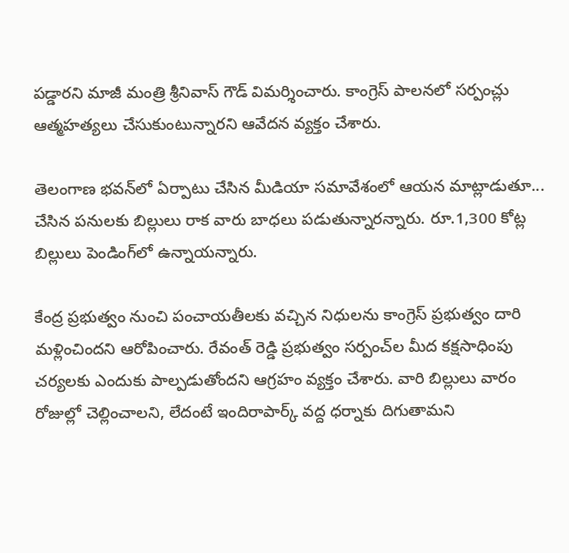పడ్డారని మాజీ మంత్రి శ్రీనివాస్ గౌడ్ విమర్శించారు. కాంగ్రెస్ పాలనలో సర్పంచ్లు ఆత్మహత్యలు చేసుకుంటున్నారని ఆవేదన వ్యక్తం చేశారు.

తెలంగాణ భవన్‌లో ఏర్పాటు చేసిన మీడియా సమావేశంలో ఆయన మాట్లాడుతూ... చేసిన పనులకు బిల్లులు రాక వారు బాధలు పడుతున్నారన్నారు. రూ.1,300 కోట్ల బిల్లులు పెండింగ్‌లో ఉన్నాయన్నారు.

కేంద్ర ప్రభుత్వం నుంచి పంచాయతీలకు వచ్చిన నిధులను కాంగ్రెస్ ప్రభుత్వం దారి మళ్లించిందని ఆరోపించారు. రేవంత్ రెడ్డి ప్రభుత్వం సర్పంచ్‌ల మీద కక్షసాధింపు చర్యలకు ఎందుకు పాల్పడుతోందని ఆగ్రహం వ్యక్తం చేశారు. వారి బిల్లులు వారం రోజుల్లో చెల్లించాలని, లేదంటే ఇందిరాపార్క్ వద్ద ధర్నాకు దిగుతామని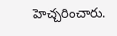హెచ్చరించారు.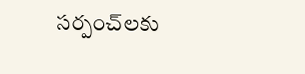సర్పంచ్‌లకు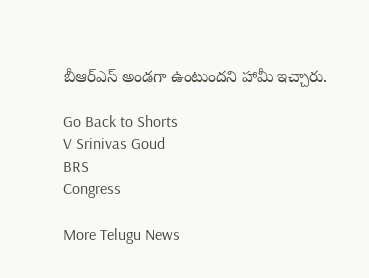బీఆర్ఎస్ అండగా ఉంటుందని హామీ ఇచ్చారు.

Go Back to Shorts
V Srinivas Goud
BRS
Congress

More Telugu News